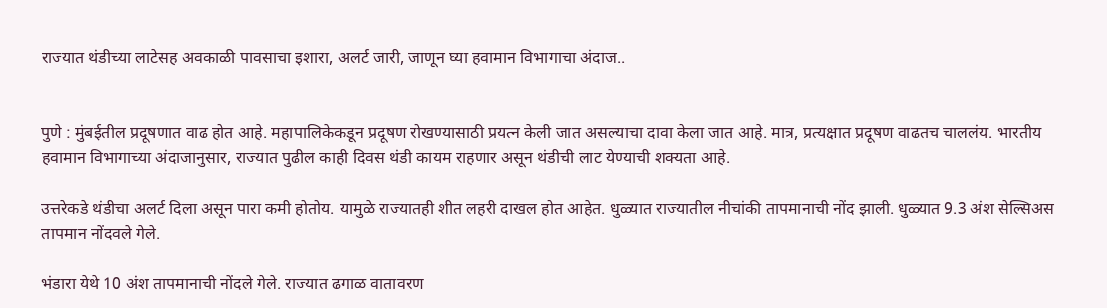राज्यात थंडीच्या लाटेसह अवकाळी पावसाचा इशारा, अलर्ट जारी, जाणून घ्या हवामान विभागाचा अंदाज..


पुणे : मुंबईतील प्रदूषणात वाढ होत आहे. महापालिकेकडून प्रदूषण रोखण्यासाठी प्रयत्न केली जात असल्याचा दावा केला जात आहे. मात्र, प्रत्यक्षात प्रदूषण वाढतच चाललंय. भारतीय हवामान विभागाच्या अंदाजानुसार, राज्यात पुढील काही दिवस थंडी कायम राहणार असून थंडीची लाट येण्याची शक्यता आहे.

उत्तरेकडे थंडीचा अलर्ट दिला असून पारा कमी होतोय. यामुळे राज्यातही शीत लहरी दाखल होत आहेत. धुळ्यात राज्यातील नीचांकी तापमानाची नोंद झाली. धुळ्यात 9.3 अंश सेल्सिअस तापमान नोंदवले गेले.

भंडारा येथे 10 अंश तापमानाची नोंदले गेले. राज्यात ढगाळ वातावरण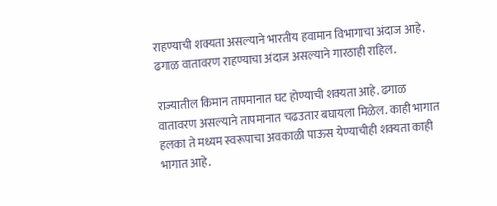राहण्याची शक्यता असल्याने भारतीय हवामान विभागाचा अंदाज आहे. ढगाळ वातावरण राहण्याचा अंदाज असल्याने गारठाही राहिल.

राज्यातील किमान तापमानात घट होण्याची शक्यता आहे. ढगाळ वातावरण असल्याने तापमानात चढउतार बघायला मिळेल. काही भागात हलका ते मध्यम स्वरूपाचा अवकाळी पाऊस येण्याचीही शक्यता काही भागात आहे.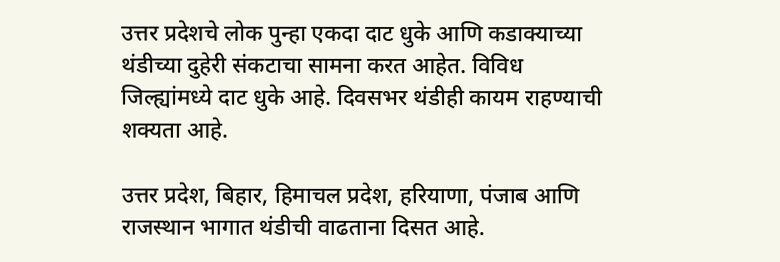उत्तर प्रदेशचे लोक पुन्हा एकदा दाट धुके आणि कडाक्याच्या थंडीच्या दुहेरी संकटाचा सामना करत आहेत. विविध जिल्ह्यांमध्ये दाट धुके आहे. दिवसभर थंडीही कायम राहण्याची शक्यता आहे.

उत्तर प्रदेश, बिहार, हिमाचल प्रदेश, हरियाणा, पंजाब आणि राजस्थान भागात थंडीची वाढताना दिसत आहे.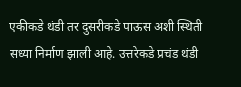एकीकडे थंडी तर दुसरीकडे पाऊस अशी स्थिती सध्या निर्माण झाली आहे. उत्तरेकडे प्रचंड थंडी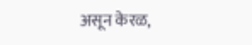असून केरळ,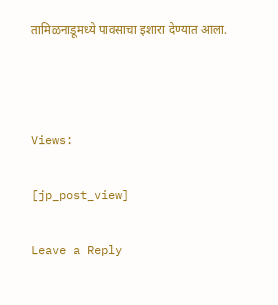तामिळनाडूमध्ये पावसाचा इशारा देण्यात आला.



Views:

[jp_post_view]

Leave a Reply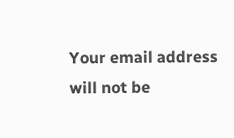Your email address will not be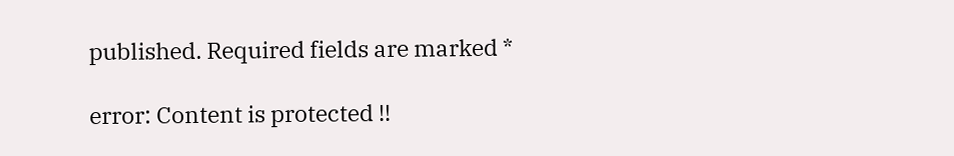published. Required fields are marked *

error: Content is protected !!